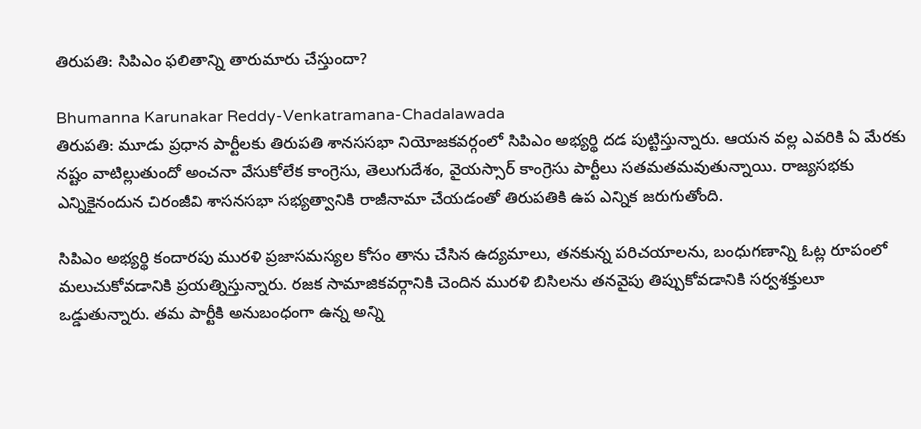తిరుపతి: సిపిఎం ఫలితాన్ని తారుమారు చేస్తుందా?

Bhumanna Karunakar Reddy-Venkatramana-Chadalawada
తిరుపతి: మూడు ప్రధాన పార్టీలకు తిరుపతి శానససభా నియోజకవర్గంలో సిపిఎం అభ్యర్థి దడ పుట్టిస్తున్నారు. ఆయన వల్ల ఎవరికి ఏ మేరకు నష్టం వాటిల్లుతుందో అంచనా వేసుకోలేక కాంగ్రెసు, తెలుగుదేశం, వైయస్సార్ కాంగ్రెసు పార్టీలు సతమతమవుతున్నాయి. రాజ్యసభకు ఎన్నికైనందున చిరంజీవి శాసనసభా సభ్యత్వానికి రాజీనామా చేయడంతో తిరుపతికి ఉప ఎన్నిక జరుగుతోంది.

సిపిఎం అభ్యర్థి కందారపు మురళి ప్రజాసమస్యల కోసం తాను చేసిన ఉద్యమాలు, తనకున్న పరిచయాలను, బంధుగణాన్ని ఓట్ల రూపంలో మలుచుకోవడానికి ప్రయత్నిస్తున్నారు. రజక సామాజికవర్గానికి చెందిన మురళి బిసిలను తనవైపు తిప్పుకోవడానికి సర్వశక్తులూ ఒడ్డుతున్నారు. తమ పార్టీకి అనుబంధంగా ఉన్న అన్ని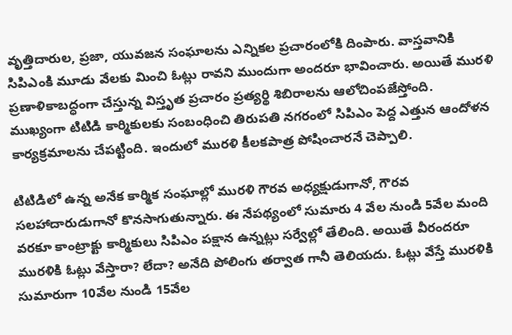వృత్తిదారుల, ప్రజా, యువజన సంఘాలను ఎన్నికల ప్రచారంలోకి దింపారు. వాస్తవానికి సిపిఎంకి మూడు వేలకు మించి ఓట్లు రావని ముందుగా అందరూ భావించారు. అయితే మురళి ప్రణాళికాబద్ధంగా చేస్తున్న విస్తృత ప్రచారం ప్రత్యర్థి శిబిరాలను ఆలోచింపజేస్తోంది.
ముఖ్యంగా టిటిడి కార్మికులకు సంబంధించి తిరుపతి నగరంలో సిపిఎం పెద్ద ఎత్తున ఆందోళన కార్యక్రమాలను చేపట్టింది. ఇందులో మురళి కీలకపాత్ర పోషించారనే చెప్పాలి.

టిటిడిలో ఉన్న అనేక కార్మిక సంఘాల్లో మురళి గౌరవ అధ్యక్షుడుగానో, గౌరవ సలహాదారుడుగానో కొనసాగుతున్నారు. ఈ నేపథ్యంలో సుమారు 4 వేల నుండి 5వేల మంది వరకూ కాంట్రాక్టు కార్మికులు సిపిఎం పక్షాన ఉన్నట్లు సర్వేల్లో తేలింది. అయితే వీరందరూ మురళికి ఓట్లు వేస్తారా? లేదా? అనేది పోలింగు తర్వాత గానీ తెలియదు. ఓట్లు వేస్తే మురళికి సుమారుగా 10వేల నుండి 15వేల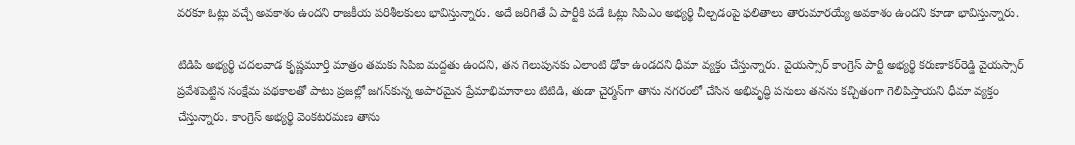వరకూ ఓట్లు వచ్చే అవకాశం ఉందని రాజకీయ పరిశీలకులు భావిస్తున్నారు. అదే జరిగితే ఏ పార్టీకి పడే ఓట్లు సిపిఎం అభ్యర్థి చీల్చడంపై ఫలితాలు తారుమారయ్యే అవకాశం ఉందని కూడా భావిస్తున్నారు.

టిడిపి అభ్యర్థి చదలవాడ కృష్ణమూర్తి మాత్రం తమకు సిపిఐ మద్దతు ఉందని, తన గెలుపునకు ఎలాంటి ఢోకా ఉండదని ధీమా వ్యక్తం చేస్తున్నారు. వైయస్సార్ కాంగ్రెస్ పార్టీ అభ్యర్థి కరుణాకర్‌రెడ్డి వైయస్సార్ ప్రవేశపెట్టిన సంక్షేమ పథకాలతో పాటు ప్రజల్లో జగన్‌కున్న అపారమైన ప్రేమాభిమానాలు టిటిడి, తుడా చైర్మన్‌గా తాను నగరంలో చేసిన అభివృద్ధి పనులు తనను కచ్చితంగా గెలిపిస్తాయని ధీమా వ్యక్తం చేస్తున్నారు. కాంగ్రెస్ అభ్యర్థి వెంకటరమణ తాను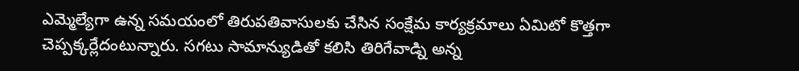ఎమ్మెల్యేగా ఉన్న సమయంలో తిరుపతివాసులకు చేసిన సంక్షేమ కార్యక్రమాలు ఏమిటో కొత్తగా చెప్పక్కర్లేదంటున్నారు. సగటు సామాన్యుడితో కలిసి తిరిగేవాడ్ని అన్న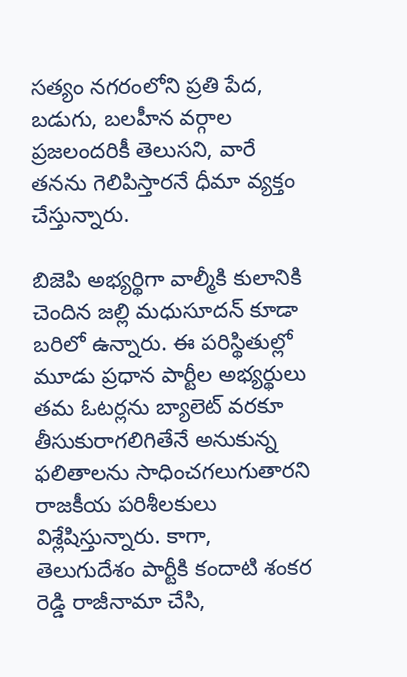సత్యం నగరంలోని ప్రతి పేద, బడుగు, బలహీన వర్గాల ప్రజలందరికీ తెలుసని, వారే తనను గెలిపిస్తారనే ధీమా వ్యక్తం చేస్తున్నారు.

బిజెపి అభ్యర్థిగా వాల్మీకి కులానికి చెందిన జల్లి మధుసూదన్ కూడా బరిలో ఉన్నారు. ఈ పరిస్థితుల్లో మూడు ప్రధాన పార్టీల అభ్యర్థులు తమ ఓటర్లను బ్యాలెట్ వరకూ తీసుకురాగలిగితేనే అనుకున్న ఫలితాలను సాధించగలుగుతారని రాజకీయ పరిశీలకులు విశ్లేషిస్తున్నారు. కాగా, తెలుగుదేశం పార్టీకి కందాటి శంకర రెడ్డి రాజీనామా చేసి,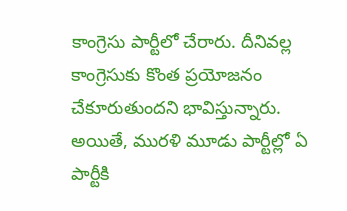కాంగ్రెసు పార్టీలో చేరారు. దీనివల్ల కాంగ్రెసుకు కొంత ప్రయోజనం చేకూరుతుందని భావిస్తున్నారు. అయితే, మురళి మూడు పార్టీల్లో ఏ పార్టీకి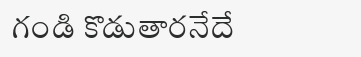గండి కొడుతారనేదే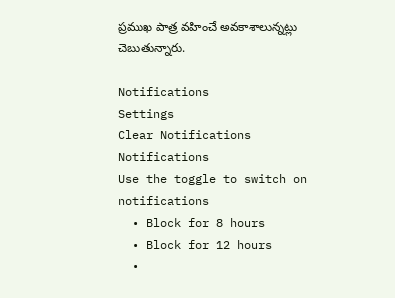ప్రముఖ పాత్ర వహించే అవకాశాలున్నట్లు చెబుతున్నారు.

Notifications
Settings
Clear Notifications
Notifications
Use the toggle to switch on notifications
  • Block for 8 hours
  • Block for 12 hours
  •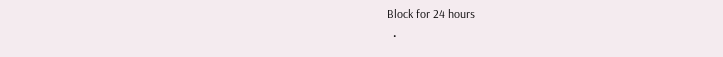Block for 24 hours
  •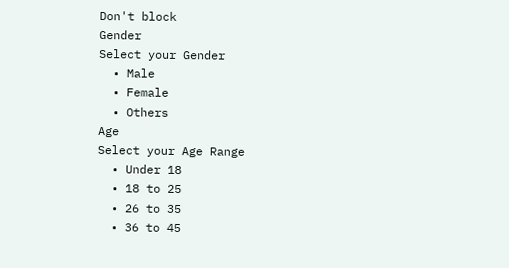Don't block
Gender
Select your Gender
  • Male
  • Female
  • Others
Age
Select your Age Range
  • Under 18
  • 18 to 25
  • 26 to 35
  • 36 to 45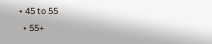• 45 to 55
  • 55+